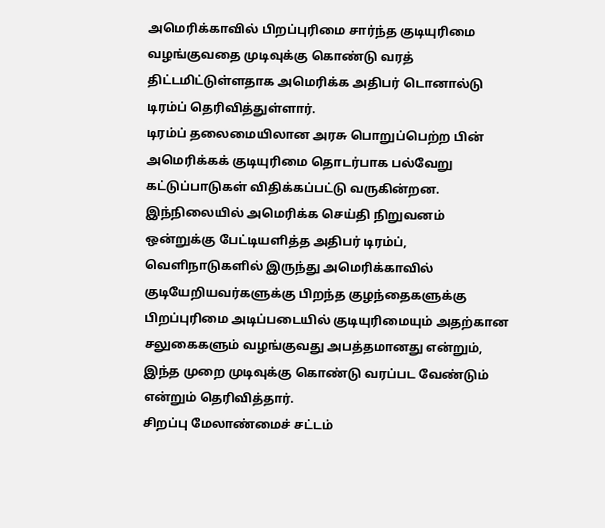அமெரிக்காவில் பிறப்புரிமை சார்ந்த குடியுரிமை வழங்குவதை முடிவுக்கு கொண்டு வரத் திட்டமிட்டுள்ளதாக அமெரிக்க அதிபர் டொனால்டு டிரம்ப் தெரிவித்துள்ளார்.
டிரம்ப் தலைமையிலான அரசு பொறுப்பெற்ற பின் அமெரிக்கக் குடியுரிமை தொடர்பாக பல்வேறு கட்டுப்பாடுகள் விதிக்கப்பட்டு வருகின்றன. இந்நிலையில் அமெரிக்க செய்தி நிறுவனம் ஒன்றுக்கு பேட்டியளித்த அதிபர் டிரம்ப், வெளிநாடுகளில் இருந்து அமெரிக்காவில் குடியேறியவர்களுக்கு பிறந்த குழந்தைகளுக்கு பிறப்புரிமை அடிப்படையில் குடியுரிமையும் அதற்கான சலுகைகளும் வழங்குவது அபத்தமானது என்றும், இந்த முறை முடிவுக்கு கொண்டு வரப்பட வேண்டும் என்றும் தெரிவித்தார்.
சிறப்பு மேலாண்மைச் சட்டம்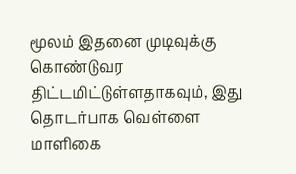மூலம் இதனை முடிவுக்கு கொண்டுவர திட்டமிட்டுள்ளதாகவும், இது தொடர்பாக வெள்ளை மாளிகை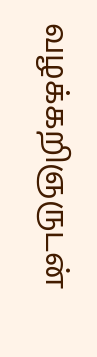வழக்கறிஞருடன்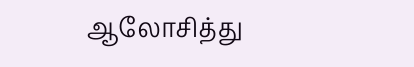ஆலோசித்து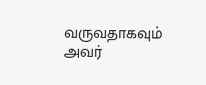வருவதாகவும் அவர்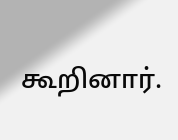கூறினார்.